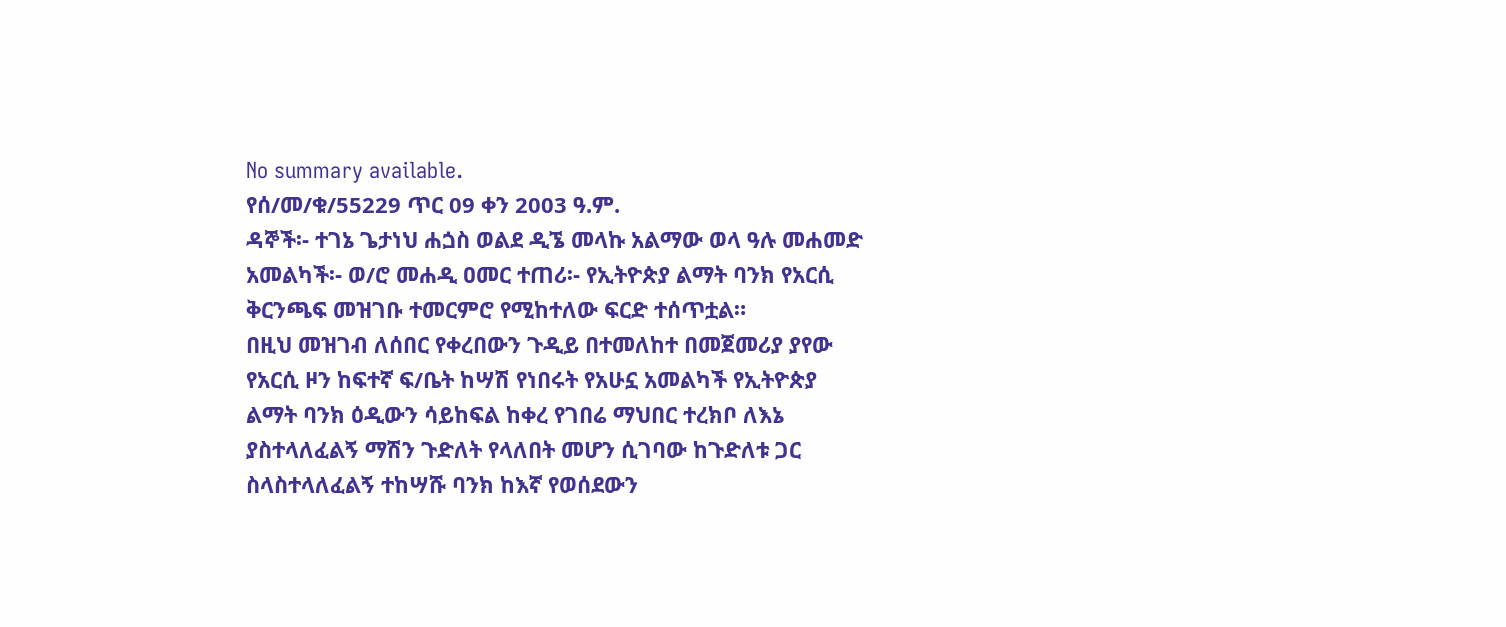No summary available.
የሰ/መ/ቁ/55229 ጥር 09 ቀን 2003 ዓ.ም.
ዳኞች፡- ተገኔ ጌታነህ ሐጏስ ወልደ ዲኜ መላኩ አልማው ወላ ዓሉ መሐመድ አመልካች፡- ወ/ሮ መሐዲ ዐመር ተጠሪ፡- የኢትዮጵያ ልማት ባንክ የአርሲ ቅርንጫፍ መዝገቡ ተመርምሮ የሚከተለው ፍርድ ተሰጥቷል።
በዚህ መዝገብ ለሰበር የቀረበውን ጉዲይ በተመለከተ በመጀመሪያ ያየው የአርሲ ዞን ከፍተኛ ፍ/ቤት ከሣሽ የነበሩት የአሁኗ አመልካች የኢትዮጵያ ልማት ባንክ ዕዲውን ሳይከፍል ከቀረ የገበሬ ማህበር ተረክቦ ለእኔ ያስተላለፈልኝ ማሽን ጉድለት የላለበት መሆን ሲገባው ከጉድለቱ ጋር ስላስተላለፈልኝ ተከሣሹ ባንክ ከእኛ የወሰደውን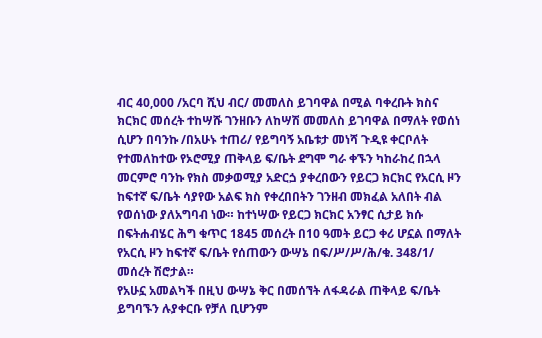ብር 40,000 /አርባ ሺህ ብር/ መመለስ ይገባዋል በሚል ባቀረቡት ክስና ክርክር መሰረት ተከሣሹ ገንዘቡን ለከሣሽ መመለስ ይገባዋል በማለት የወሰነ ሲሆን በባንኩ /በአሁኑ ተጠሪ/ የይግባኝ አቤቱታ መነሻ ጉዲዩ ቀርቦለት የተመለከተው የኦሮሚያ ጠቅላይ ፍ/ቤት ደግሞ ግራ ቀኙን ካከራከረ በኋላ መርምሮ ባንኩ የክስ መቃወሚያ አድርጏ ያቀረበውን የይርጋ ክርክር የአርሲ ዞን ከፍተኛ ፍ/ቤት ሳያየው አልፍ ክስ የቀረበበትን ገንዘብ መክፈል አለበት ብል የወሰነው ያለአግባብ ነው። ከተነሣው የይርጋ ክርክር አንፃር ሲታይ ክሱ በፍትሐብሄር ሕግ ቁጥር 1845 መሰረት በ10 ዓመት ይርጋ ቀሪ ሆኗል በማለት የአርሲ ዞን ከፍተኛ ፍ/ቤት የሰጠውን ውሣኔ በፍ/ሥ/ሥ/ሕ/ቁ. 348/1/ መሰረት ሽሮታል።
የአሁኗ አመልካች በዚህ ውሣኔ ቅር በመሰኘት ለፋዳራል ጠቅላይ ፍ/ቤት ይግባኙን ሉያቀርቡ የቻለ ቢሆንም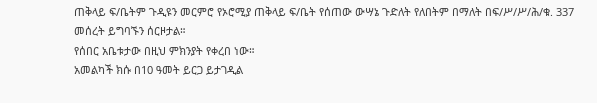ጠቅላይ ፍ/ቤትም ጉዲዩን መርምሮ የኦሮሚያ ጠቅላይ ፍ/ቤት የሰጠው ውሣኔ ጉድለት የለበትም በማለት በፍ/ሥ/ሥ/ሕ/ቁ. 337 መሰረት ይግባኙን ሰርዞታል።
የሰበር አቤቱታው በዚህ ምክንያት የቀረበ ነው።
አመልካች ክሱ በ10 ዓመት ይርጋ ይታገዲል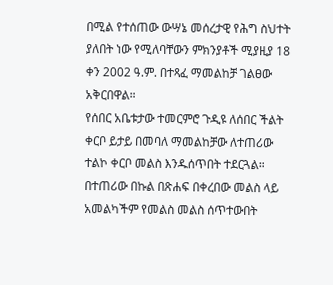በሚል የተሰጠው ውሣኔ መሰረታዊ የሕግ ስህተት ያለበት ነው የሚለባቸውን ምክንያቶች ሚያዚያ 18 ቀን 2002 ዓ.ም. በተጻፈ ማመልከቻ ገልፀው አቅርበዋል።
የሰበር አቤቱታው ተመርምሮ ጉዲዩ ለሰበር ችልት ቀርቦ ይታይ በመባለ ማመልከቻው ለተጠሪው ተልኮ ቀርቦ መልስ እንዱሰጥበት ተደርጓል።
በተጠሪው በኩል በጽሐፍ በቀረበው መልስ ላይ አመልካችም የመልስ መልስ ሰጥተውበት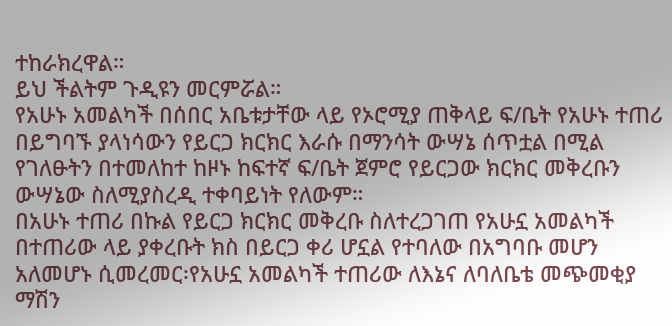ተከራክረዋል።
ይህ ችልትም ጉዲዩን መርምሯል።
የአሁኑ አመልካች በሰበር አቤቱታቸው ላይ የኦሮሚያ ጠቅላይ ፍ/ቤት የአሁኑ ተጠሪ በይግባኙ ያላነሳውን የይርጋ ክርክር እራሱ በማንሳት ውሣኔ ሰጥቷል በሚል የገለፁትን በተመለከተ ከዞኑ ከፍተኛ ፍ/ቤት ጀምሮ የይርጋው ክርክር መቅረቡን ውሣኔው ስለሚያስረዲ ተቀባይነት የለውም።
በአሁኑ ተጠሪ በኩል የይርጋ ክርክር መቅረቡ ስለተረጋገጠ የአሁኗ አመልካች በተጠሪው ላይ ያቀረቡት ክስ በይርጋ ቀሪ ሆኗል የተባለው በአግባቡ መሆን አለመሆኑ ሲመረመር፡የአሁኗ አመልካች ተጠሪው ለእኔና ለባለቤቴ መጭመቂያ ማሽን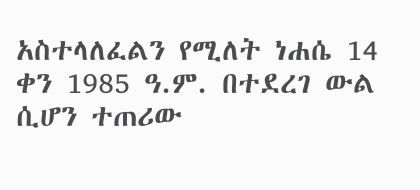አስተላለፈልን የሚለት ነሐሴ 14 ቀን 1985 ዓ.ም. በተደረገ ውል ሲሆን ተጠሪው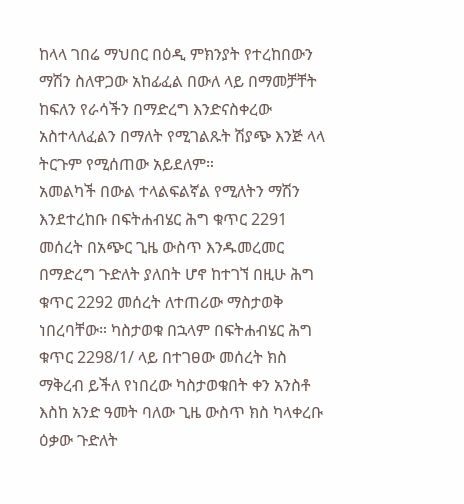ከላላ ገበሬ ማህበር በዕዲ ምክንያት የተረከበውን ማሽን ስለዋጋው አከፊፈል በውለ ላይ በማመቻቸት ከፍለን የራሳችን በማድረግ እንድናስቀረው አስተላለፈልን በማለት የሚገልጹት ሽያጭ እንጅ ላላ ትርጉም የሚሰጠው አይደለም።
አመልካች በውል ተላልፍልኛል የሚለትን ማሽን እንደተረከቡ በፍትሐብሄር ሕግ ቁጥር 2291 መሰረት በአጭር ጊዜ ውስጥ እንዱመረመር በማድረግ ጉድለት ያለበት ሆኖ ከተገኘ በዚሁ ሕግ ቁጥር 2292 መሰረት ለተጠሪው ማስታወቅ ነበረባቸው። ካስታወቁ በኋላም በፍትሐብሄር ሕግ ቁጥር 2298/1/ ላይ በተገፀው መሰረት ክስ ማቅረብ ይችለ የነበረው ካስታወቁበት ቀን አንስቶ እስከ አንድ ዓመት ባለው ጊዜ ውስጥ ክስ ካላቀረቡ ዕቃው ጉድለት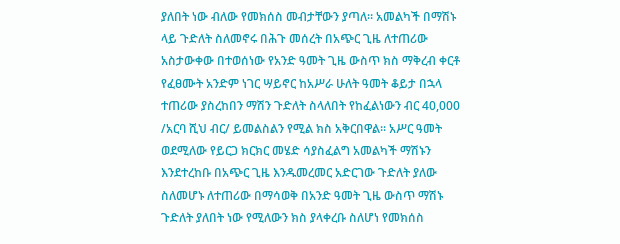ያለበት ነው ብለው የመክሰስ መብታቸውን ያጣለ። አመልካች በማሽኑ ላይ ጉድለት ስለመኖሩ በሕጉ መሰረት በአጭር ጊዜ ለተጠሪው አስታውቀው በተወሰነው የአንድ ዓመት ጊዜ ውስጥ ክስ ማቅረብ ቀርቶ የፈፀሙት አንድም ነገር ሣይኖር ከአሥራ ሁለት ዓመት ቆይታ በኋላ ተጠሪው ያስረከበን ማሽን ጉድለት ስላለበት የከፈልነውን ብር 40,000 /አርባ ሺህ ብር/ ይመልስልን የሚል ክስ አቅርበዋል። አሥር ዓመት ወደሚለው የይርጋ ክርክር መሄድ ሳያስፈልግ አመልካች ማሽኑን እንደተረከቡ በአጭር ጊዜ እንዱመረመር አድርገው ጉድለት ያለው ስለመሆኑ ለተጠሪው በማሳወቅ በአንድ ዓመት ጊዜ ውስጥ ማሽኑ ጉድለት ያለበት ነው የሚለውን ክስ ያላቀረቡ ስለሆነ የመክሰስ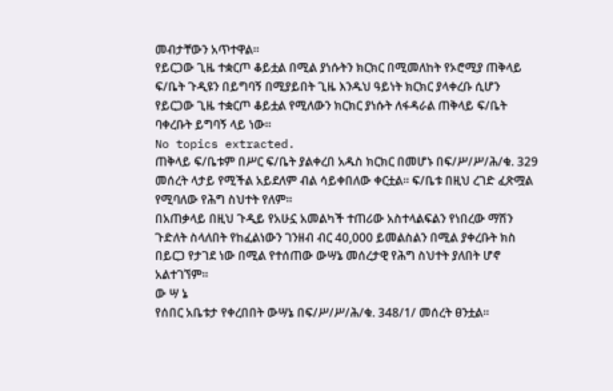መብታቸውን አጥተዋል።
የይርጋው ጊዜ ተቋርጦ ቆይቷል በሚል ያነሱትን ክርክር በሚመለከት የኦሮሚያ ጠቅላይ ፍ/ቤት ጉዲዩን በይግባኝ በሚያይበት ጊዜ እንዱህ ዓይነት ክርክር ያላቀረቡ ሲሆን የይርጋው ጊዜ ተቋርጦ ቆይቷል የሚለውን ክርክር ያነሱት ለፋዳራል ጠቅላይ ፍ/ቤት ባቀረቡት ይግባኝ ላይ ነው።
No topics extracted.
ጠቅላይ ፍ/ቤቱም በሥር ፍ/ቤት ያልቀረበ አዱስ ክርክር በመሆኑ በፍ/ሥ/ሥ/ሕ/ቁ. 329 መሰረት ላታይ የሚችል አይደለም ብል ሳይቀበለው ቀርቷል። ፍ/ቤቱ በዚህ ረገድ ፈጽሟል የሚባለው የሕግ ስህተት የለም።
በአጠቃላይ በዚህ ጉዲይ የአሁኗ አመልካች ተጠሪው አስተላልፍልን የነበረው ማሽን ጉድለት ስላለበት የከፈልነውን ገንዘብ ብር 40,000 ይመልስልን በሚል ያቀረቡት ክስ በይርጋ የታገደ ነው በሚል የተሰጠው ውሣኔ መሰረታዊ የሕግ ስህተት ያለበት ሆኖ አልተገኘም።
ው ሣ ኔ
የሰበር አቤቱታ የቀረበበት ውሣኔ በፍ/ሥ/ሥ/ሕ/ቁ. 348/1/ መሰረት ፀንቷል።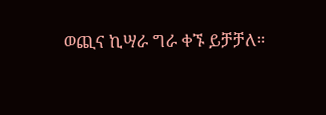ወጪና ኪሣራ ግራ ቀኙ ይቻቻለ።